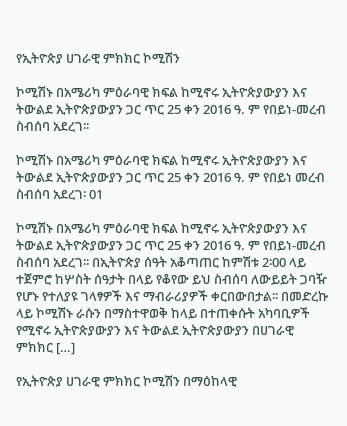የኢትዮጵያ ሀገራዊ ምክክር ኮሚሽን

ኮሚሽኑ በአሜሪካ ምዕራባዊ ክፍል ከሚኖሩ ኢትዮጵያውያን እና ትውልደ ኢትዮጵያውያን ጋር ጥር 25 ቀን 2016 ዓ. ም የበይነ-መረብ ስብሰባ አደረገ፡፡

ኮሚሽኑ በአሜሪካ ምዕራባዊ ክፍል ከሚኖሩ ኢትዮጵያውያን እና ትውልደ ኢትዮጵያውያን ጋር ጥር 25 ቀን 2016 ዓ. ም የበይነ መረብ ስብሰባ አደረገ፡ 01

ኮሚሽኑ በአሜሪካ ምዕራባዊ ክፍል ከሚኖሩ ኢትዮጵያውያን እና ትውልደ ኢትዮጵያውያን ጋር ጥር 25 ቀን 2016 ዓ. ም የበይነ-መረብ ስብሰባ አደረገ፡፡ በኢትዮጵያ ሰዓት አቆጣጠር ከምሽቱ 2፡00 ላይ ተጀምሮ ከሦስት ሰዓታት በላይ የቆየው ይህ ስብሰባ ለውይይት ጋባዥ የሆኑ የተለያዩ ገላፃዎች እና ማብራሪያዎች ቀርበውበታል፡፡ በመድረኩ ላይ ኮሚሽኑ ራሱን በማስተዋወቅ ከላይ በተጠቀሱት አካባቢዎች የሚኖሩ ኢትዮጵያውያን እና ትውልደ ኢትዮጵያውያን በሀገራዊ ምክክር […]

የኢትዮጵያ ሀገራዊ ምክክር ኮሚሽን በማዕከላዊ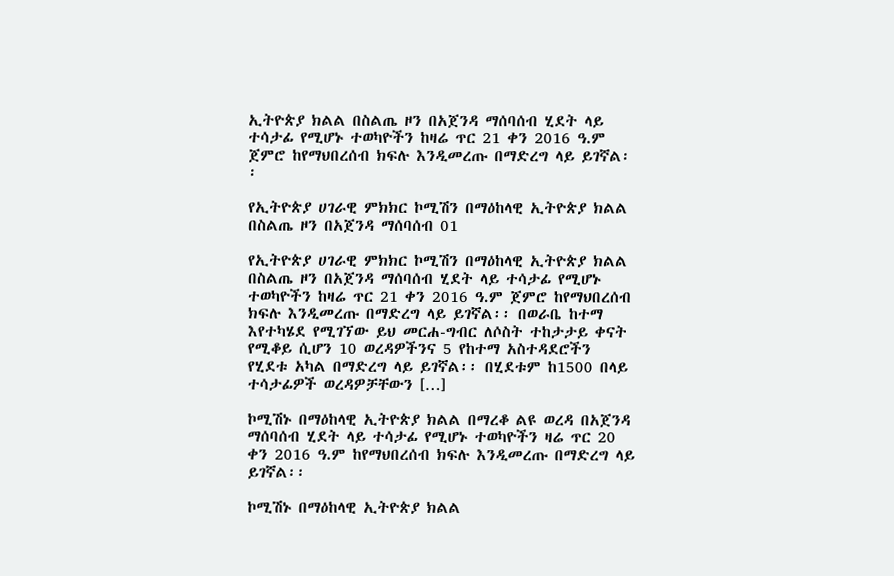ኢትዮጵያ ክልል በስልጤ ዞን በአጀንዳ ማሰባሰብ ሂደት ላይ ተሳታፊ የሚሆኑ ተወካዮችን ከዛሬ ጥር 21 ቀን 2016 ዓ.ም ጀምሮ ከየማህበረሰብ ክፍሉ እንዲመረጡ በማድረግ ላይ ይገኛል፡፡

የኢትዮጵያ ሀገራዊ ምክክር ኮሚሽን በማዕከላዊ ኢትዮጵያ ክልል በስልጤ ዞን በአጀንዳ ማሰባሰብ 01

የኢትዮጵያ ሀገራዊ ምክክር ኮሚሽን በማዕከላዊ ኢትዮጵያ ክልል በስልጤ ዞን በአጀንዳ ማሰባሰብ ሂደት ላይ ተሳታፊ የሚሆኑ ተወካዮችን ከዛሬ ጥር 21 ቀን 2016 ዓ.ም ጀምሮ ከየማህበረሰብ ክፍሉ እንዲመረጡ በማድረግ ላይ ይገኛል፡፡ በወራቤ ከተማ እየተካሄደ የሚገኘው ይህ መርሐ-ግብር ለሶስት ተከታታይ ቀናት የሚቆይ ሲሆን 10 ወረዳዎችንና 5 የከተማ አስተዳደሮችን የሂደቱ አካል በማድረግ ላይ ይገኛል፡፡ በሂደቱም ከ1500 በላይ ተሳታፊዎች ወረዳዎቻቸውን […]

ኮሚሽኑ በማዕከላዊ ኢትዮጵያ ክልል በማረቆ ልዩ ወረዳ በአጀንዳ ማሰባሰብ ሂደት ላይ ተሳታፊ የሚሆኑ ተወካዮችን ዛሬ ጥር 20 ቀን 2016 ዓ.ም ከየማህበረሰብ ክፍሉ እንዲመረጡ በማድረግ ላይ ይገኛል፡፡

ኮሚሽኑ በማዕከላዊ ኢትዮጵያ ክልል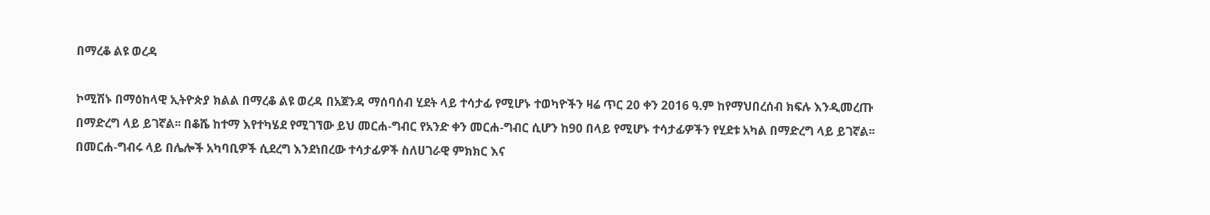በማረቆ ልዩ ወረዳ

ኮሚሽኑ በማዕከላዊ ኢትዮጵያ ክልል በማረቆ ልዩ ወረዳ በአጀንዳ ማሰባሰብ ሂደት ላይ ተሳታፊ የሚሆኑ ተወካዮችን ዛሬ ጥር 20 ቀን 2016 ዓ.ም ከየማህበረሰብ ክፍሉ እንዲመረጡ በማድረግ ላይ ይገኛል፡፡ በቆሼ ከተማ እየተካሄደ የሚገኘው ይህ መርሐ-ግብር የአንድ ቀን መርሐ-ግብር ሲሆን ከ90 በላይ የሚሆኑ ተሳታፊዎችን የሂደቱ አካል በማድረግ ላይ ይገኛል፡፡ በመርሐ-ግብሩ ላይ በሌሎች አካባቢዎች ሲደረግ እንደነበረው ተሳታፊዎች ስለሀገራዊ ምክክር እና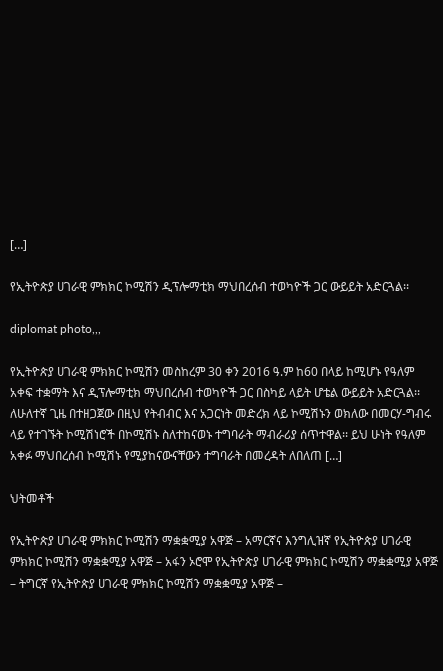[…]

የኢትዮጵያ ሀገራዊ ምክክር ኮሚሽን ዲፕሎማቲክ ማህበረሰብ ተወካዮች ጋር ውይይት አድርጓል፡፡

diplomat photo,,,

የኢትዮጵያ ሀገራዊ ምክክር ኮሚሽን መስከረም 30 ቀን 2016 ዓ.ም ከ60 በላይ ከሚሆኑ የዓለም አቀፍ ተቋማት እና ዲፕሎማቲክ ማህበረሰብ ተወካዮች ጋር በስካይ ላይት ሆቴል ውይይት አድርጓል፡፡ ለሁለተኛ ጊዜ በተዘጋጀው በዚህ የትብብር እና አጋርነት መድረክ ላይ ኮሚሽኑን ወክለው በመርሃ-ግብሩ ላይ የተገኙት ኮሚሽነሮች በኮሚሽኑ ስለተከናወኑ ተግባራት ማብራሪያ ሰጥተዋል፡፡ ይህ ሁነት የዓለም አቀፉ ማህበረሰብ ኮሚሽኑ የሚያከናውናቸውን ተግባራት በመረዳት ለበለጠ […]

ህትመቶች

የኢትዮጵያ ሀገራዊ ምክክር ኮሚሽን ማቋቋሚያ አዋጅ – አማርኛና እንግሊዝኛ የኢትዮጵያ ሀገራዊ ምክክር ኮሚሽን ማቋቋሚያ አዋጅ – አፋን ኦሮሞ የኢትዮጵያ ሀገራዊ ምክክር ኮሚሽን ማቋቋሚያ አዋጅ – ትግርኛ የኢትዮጵያ ሀገራዊ ምክክር ኮሚሽን ማቋቋሚያ አዋጅ –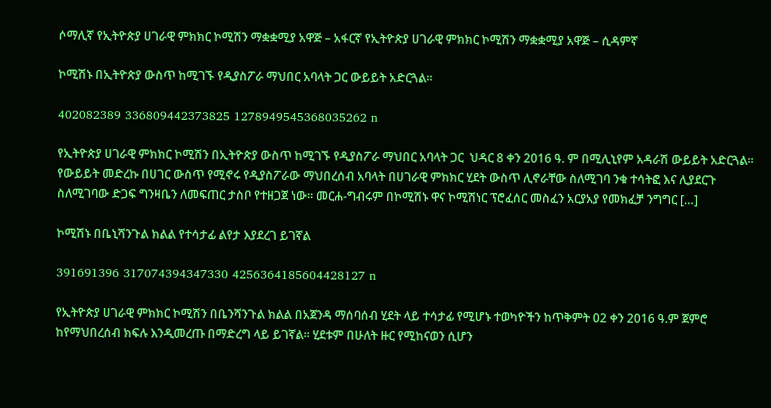ሶማሊኛ የኢትዮጵያ ሀገራዊ ምክክር ኮሚሽን ማቋቋሚያ አዋጅ – አፋርኛ የኢትዮጵያ ሀገራዊ ምክክር ኮሚሽን ማቋቋሚያ አዋጅ – ሲዳምኛ

ኮሚሽኑ በኢትዮጵያ ውስጥ ከሚገኙ የዲያስፖራ ማህበር አባላት ጋር ውይይት አድርጓል፡፡

402082389 336809442373825 1278949545368035262 n

የኢትዮጵያ ሀገራዊ ምክክር ኮሚሽን በኢትዮጵያ ውስጥ ከሚገኙ የዲያስፖራ ማህበር አባላት ጋር  ህዳር 8 ቀን 2016 ዓ. ም በሚሊኒየም አዳራሽ ውይይት አድርጓል፡፡ የውይይት መድረኩ በሀገር ውስጥ የሚኖሩ የዲያስፖራው ማህበረሰብ አባላት በሀገራዊ ምክክር ሂደት ውስጥ ሊኖራቸው ስለሚገባ ንቁ ተሳትፎ እና ሊያደርጉ ስለሚገባው ድጋፍ ግንዛቤን ለመፍጠር ታስቦ የተዘጋጀ ነው፡፡ መርሐ-ግብሩም በኮሚሽኑ ዋና ኮሚሽነር ፕሮፈሰር መስፈን አርያአያ የመክፈቻ ንግግር […]

ኮሚሽኑ በቤኒሻንጉል ክልል የተሳታፊ ልየታ እያደረገ ይገኛል

391691396 317074394347330 4256364185604428127 n

የኢትዮጵያ ሀገራዊ ምክክር ኮሚሽን በቤንሻንጉል ክልል በአጀንዳ ማሰባሰብ ሂደት ላይ ተሳታፊ የሚሆኑ ተወካዮችን ከጥቅምት 02 ቀን 2016 ዓ.ም ጀምሮ ከየማህበረሰብ ክፍሉ እንዲመረጡ በማድረግ ላይ ይገኛል፡፡ ሂደቱም በሁለት ዙር የሚከናወን ሲሆን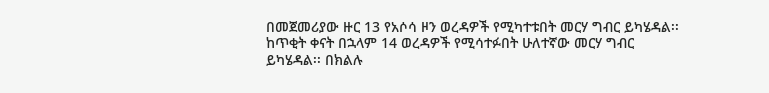በመጀመሪያው ዙር 13 የአሶሳ ዞን ወረዳዎች የሚካተቱበት መርሃ ግብር ይካሄዳል፡፡ ከጥቂት ቀናት በኋላም 14 ወረዳዎች የሚሳተፉበት ሁለተኛው መርሃ ግብር ይካሄዳል፡፡ በክልሉ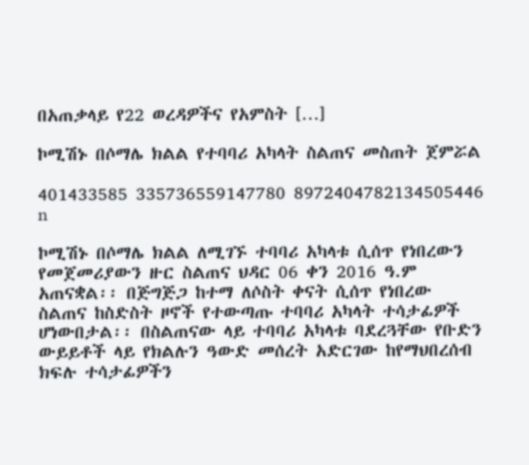በአጠቃላይ የ22 ወረዳዎችና የአምስት […]

ኮሚሽኑ በሶማሌ ክልል የተባባሪ አካላት ስልጠና መስጠት ጀምሯል

401433585 335736559147780 8972404782134505446 n

ኮሚሽኑ በሶማሌ ክልል ለሚገኙ ተባባሪ አካላቱ ሲሰጥ የነበረውን የመጀመሪያውን ዙር ስልጠና ህዳር 06 ቀን 2016 ዓ.ም አጠናቋል፡፡ በጅግጅጋ ከተማ ለሶስት ቀናት ሲሰጥ የነበረው ስልጠና ከስድስት ዞኖች የተውጣጡ ተባባሪ አካላት ተሳታፊዎች ሆነውበታል፡፡ በስልጠናው ላይ ተባባሪ አካላቱ ባደረጓቸው የቡድን ውይይቶች ላይ የክልሉን ዓውድ መሰረት አድርገው ከየማህበረሰብ ክፍሉ ተሳታፊዎችን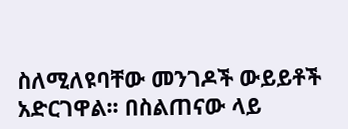ስለሚለዩባቸው መንገዶች ውይይቶች አድርገዋል፡፡ በስልጠናው ላይ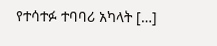የተሳተፉ ተባባሪ አካላት […]